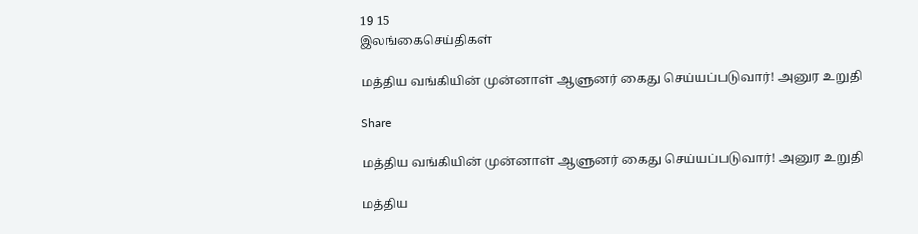19 15
இலங்கைசெய்திகள்

மத்திய வங்கியின் முன்னாள் ஆளுனர் கைது செய்யப்படுவார்! அனுர உறுதி

Share

மத்திய வங்கியின் முன்னாள் ஆளுனர் கைது செய்யப்படுவார்! அனுர உறுதி

மத்திய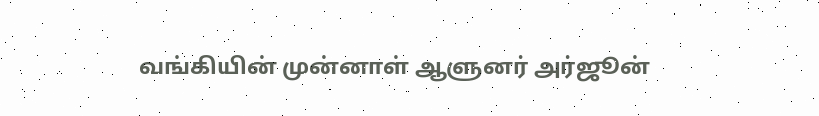வங்கியின் முன்னாள் ஆளுனர் அர்ஜூன்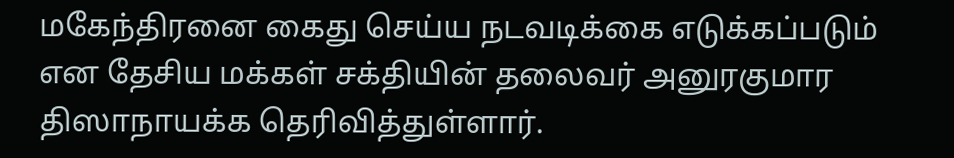மகேந்திரனை கைது செய்ய நடவடிக்கை எடுக்கப்படும் என தேசிய மக்கள் சக்தியின் தலைவர் அனுரகுமார திஸாநாயக்க தெரிவித்துள்ளார்.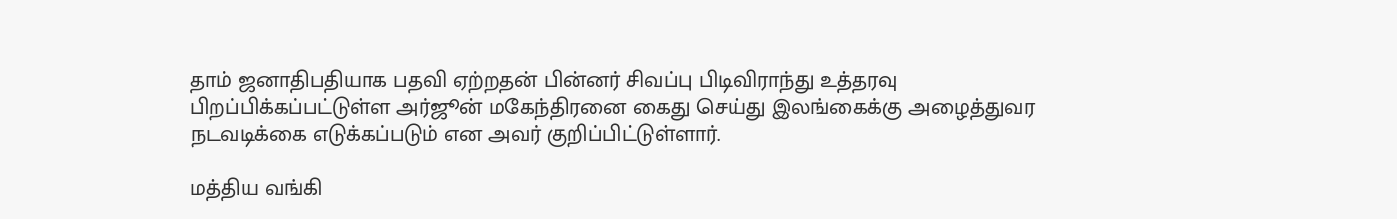தாம் ஜனாதிபதியாக பதவி ஏற்றதன் பின்னர் சிவப்பு பிடிவிராந்து உத்தரவு பிறப்பிக்கப்பட்டுள்ள அர்ஜூன் மகேந்திரனை கைது செய்து இலங்கைக்கு அழைத்துவர நடவடிக்கை எடுக்கப்படும் என அவர் குறிப்பிட்டுள்ளார்.

மத்திய வங்கி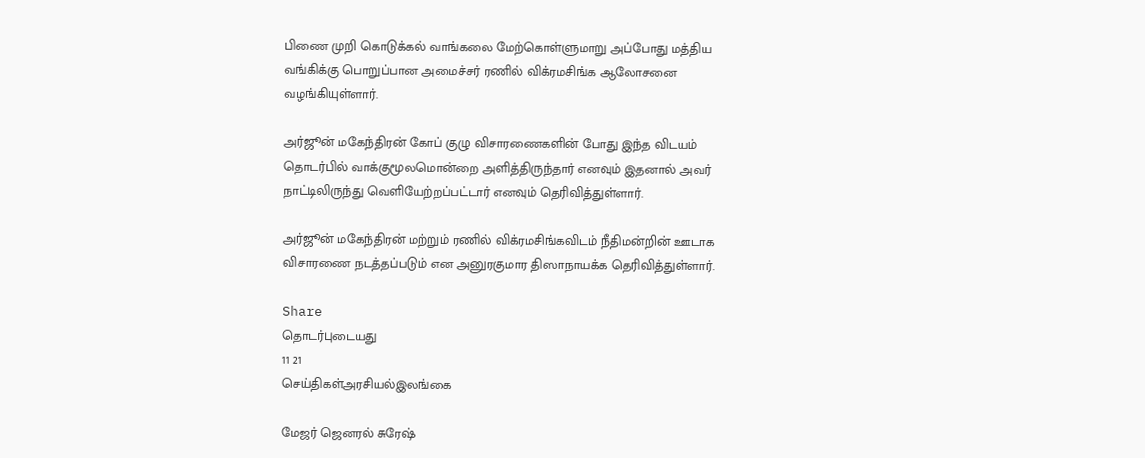பிணை முறி கொடுக்கல் வாங்கலை மேற்கொள்ளுமாறு அப்போது மத்திய வங்கிக்கு பொறுப்பான அமைச்சர் ரணில் விக்ரமசிங்க ஆலோசனை வழங்கியுள்ளார்.

அர்ஜூன் மகேந்திரன் கோப் குழு விசாரணைகளின் போது இந்த விடயம் தொடர்பில் வாக்குமூலமொன்றை அளித்திருந்தார் எனவும் இதனால் அவர் நாட்டிலிருந்து வெளியேற்றப்பட்டார் எனவும் தெரிவித்துள்ளார்.

அர்ஜூன் மகேந்திரன் மற்றும் ரணில் விக்ரமசிங்கவிடம் நீதிமன்றின் ஊடாக விசாரணை நடத்தப்படும் என அனுரகுமார திஸாநாயக்க தெரிவித்துள்ளார்.

Share
தொடர்புடையது
11 21
செய்திகள்அரசியல்இலங்கை

மேஜர் ஜெனரல் சுரேஷ்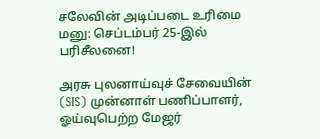சலேவின் அடிப்படை உரிமை மனு: செப்டம்பர் 25-இல் பரிசீலனை!

அரசு புலனாய்வுச் சேவையின் (SIS) முன்னாள் பணிப்பாளர், ஓய்வுபெற்ற மேஜர்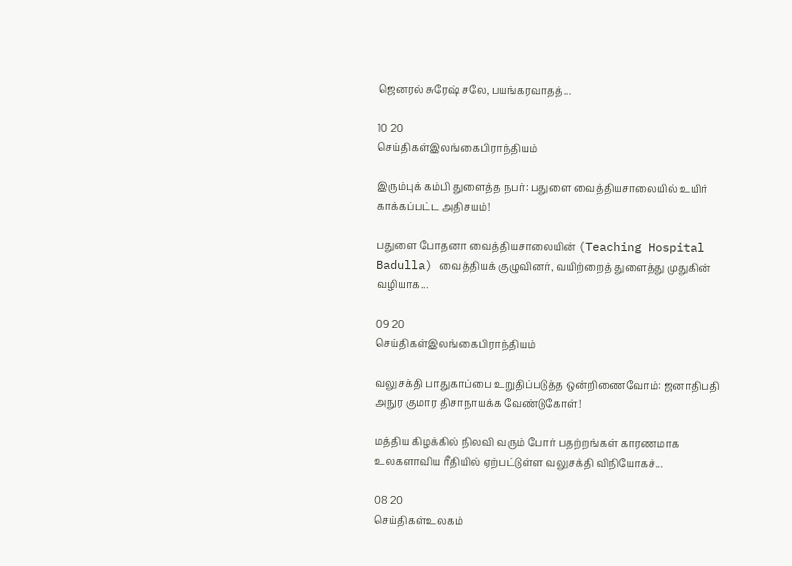ஜெனரல் சுரேஷ் சலே, பயங்கரவாதத்...

10 20
செய்திகள்இலங்கைபிராந்தியம்

இரும்புக் கம்பி துளைத்த நபர்: பதுளை வைத்தியசாலையில் உயிர் காக்கப்பட்ட அதிசயம்!

பதுளை போதனா வைத்தியசாலையின் (Teaching Hospital Badulla) வைத்தியக் குழுவினர், வயிற்றைத் துளைத்து முதுகின் வழியாக...

09 20
செய்திகள்இலங்கைபிராந்தியம்

வலுசக்தி பாதுகாப்பை உறுதிப்படுத்த ஒன்றிணைவோம்: ஜனாதிபதி அநுர குமார திசாநாயக்க வேண்டுகோள்!

மத்திய கிழக்கில் நிலவி வரும் போர் பதற்றங்கள் காரணமாக உலகளாவிய ரீதியில் ஏற்பட்டுள்ள வலுசக்தி விநியோகச்...

08 20
செய்திகள்உலகம்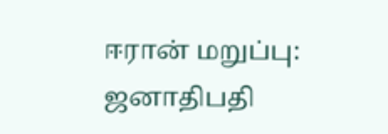ஈரான் மறுப்பு: ஜனாதிபதி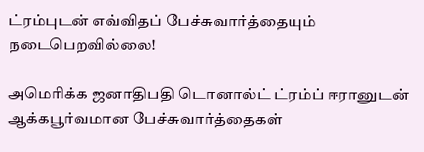ட்ரம்புடன் எவ்விதப் பேச்சுவார்த்தையும் நடைபெறவில்லை!

அமெரிக்க ஜனாதிபதி டொனால்ட் ட்ரம்ப் ஈரானுடன் ஆக்கபூர்வமான பேச்சுவார்த்தைகள்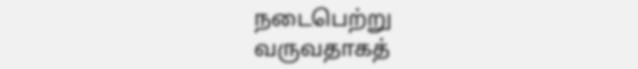நடைபெற்று வருவதாகத்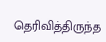தெரிவித்திருந்த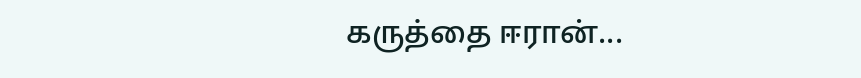கருத்தை ஈரான்...